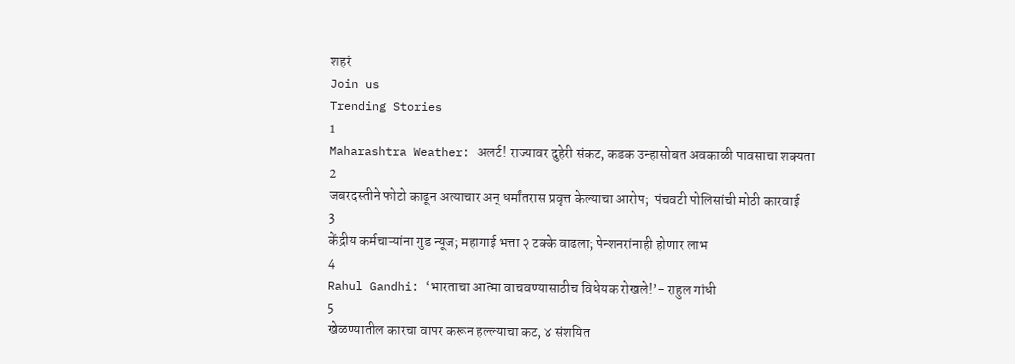शहरं
Join us
Trending Stories
1
Maharashtra Weather: अलर्ट! राज्यावर दुहेरी संकट, कडक उन्हासोबत अवकाळी पावसाचा शक्यता
2
जबरदस्तीने फोटो काढून अत्याचार अन् धर्मांतरास प्रवृत्त केल्याचा आरोप;  पंचवटी पोलिसांची मोठी कारवाई
3
केंद्रीय कर्मचाऱ्यांना गुड न्यूज; महागाई भत्ता २ टक्के वाढला; पेन्शनरांनाही होणार लाभ
4
Rahul Gandhi: ‘भारताचा आत्मा वाचवण्यासाठीच विधेयक रोखले!’- राहुल गांधी
5
खेळण्यातील कारचा वापर करून हल्ल्याचा कट, ४ संशयित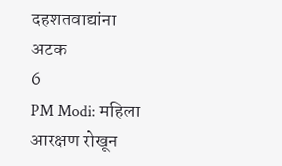दहशतवाद्यांना अटक
6
PM Modi: महिला आरक्षण रोखून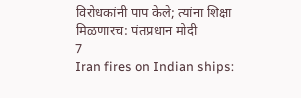विरोधकांनी पाप केले; त्यांना शिक्षा मिळणारच: पंतप्रधान मोदी
7
Iran fires on Indian ships: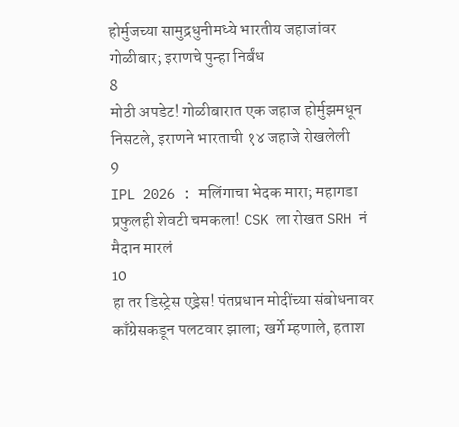होर्मुजच्या सामुद्रधुनीमध्ये भारतीय जहाजांवर गोळीबार; इराणचे पुन्हा निर्बंध
8
मोठी अपडेट! गोळीबारात एक जहाज होर्मुझमधून निसटले, इराणने भारताची १४ जहाजे रोखलेली
9
IPL 2026 : मलिंगाचा भेदक मारा; महागडा प्रफुलही शेवटी चमकला! CSK ला रोखत SRH नं मैदान मारलं
10
हा तर डिस्ट्रेस एड्रेस! पंतप्रधान मोदींच्या संबोधनावर काँग्रेसकडून पलटवार झाला; खर्गे म्हणाले, हताश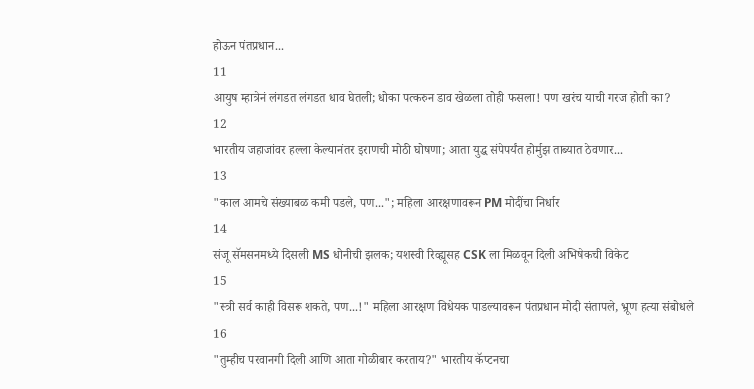होऊन पंतप्रधान...
11
आयुष म्हात्रेनं लंगडत लंगडत धाव घेतली; धोका पत्करुन डाव खेळला तोही फसला! पण खरंच याची गरज होती का?
12
भारतीय जहाजांवर हल्ला केल्यानंतर इराणची मोठी घोषणा; आता युद्ध संपेपर्यंत होर्मुझ ताब्यात ठेवणार...
13
"काल आमचे संख्याबळ कमी पडले, पण..."; महिला आरक्षणावरून PM मोदींचा निर्धार
14
संजू सॅमसनमध्ये दिसली MS धोनीची झलक; यशस्वी रिव्ह्यूसह CSK ला मिळवून दिली अभिषेकची विकेट
15
"स्त्री सर्व काही विसरू शकते, पण...!" महिला आरक्षण विधेयक पाडल्यावरून पंतप्रधान मोदी संतापले, भ्रूण हत्या संबोधले
16
"तुम्हीच परवानगी दिली आणि आता गोळीबार करताय?" भारतीय कॅप्टनचा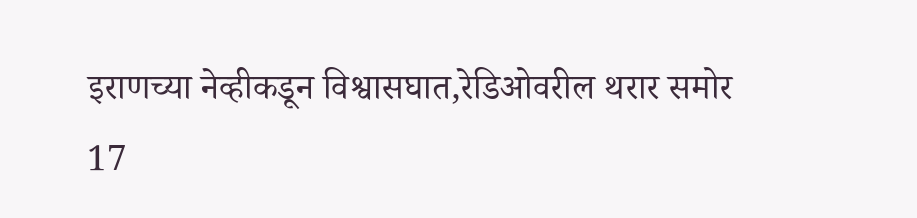इराणच्या नेव्हीकडून विश्वासघात,रेडिओवरील थरार समोर
17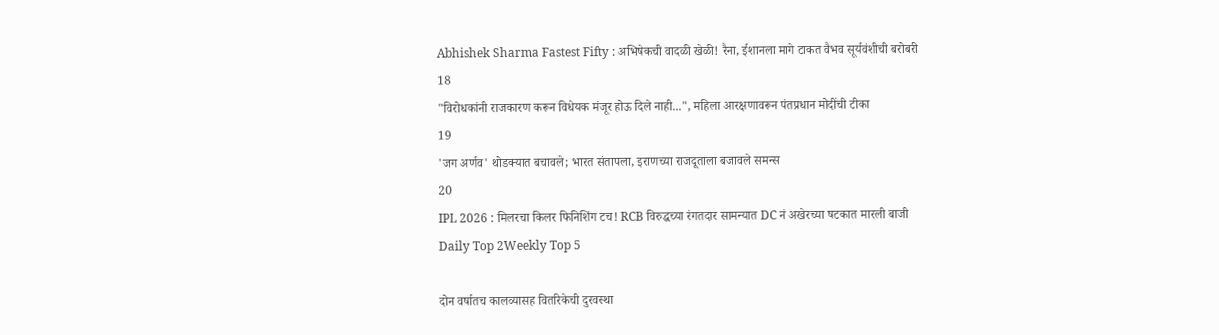Abhishek Sharma Fastest Fifty : अभिषेकची वादळी खेळी! रैना, ईशानला मागे टाकत वैभव सूर्यवंशीची बरोबरी
18
"विरोधकांनी राजकारण करून विधेयक मंजूर होऊ दिले नाही...", महिला आरक्षणावरून पंतप्रधान मोदींची टीका
19
'जग अर्णव' थोडक्यात बचावले; भारत संतापला, इराणच्या राजदूताला बजावले समन्स
20
IPL 2026 : मिलरचा किलर फिनिशिंग टच! RCB विरुद्धच्या रंगतदार सामन्यात DC नं अखेरच्या षटकात मारली बाजी
Daily Top 2Weekly Top 5

दोन वर्षातच कालव्यासह वितरिकेची दुरवस्था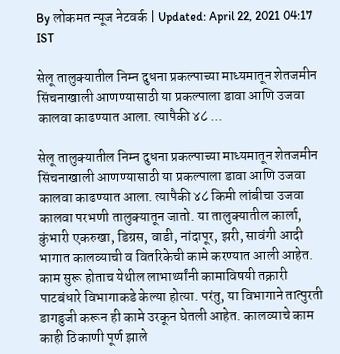By लोकमत न्यूज नेटवर्क | Updated: April 22, 2021 04:17 IST

सेलू तालुक्यातील निम्न दुधना प्रकल्पाच्या माध्यमातून शेतजमीन सिंचनाखाली आणण्यासाठी या प्रकल्पाला डावा आणि उजवा कालवा काढण्यात आला. त्यापैकी ४८ ...

सेलू तालुक्यातील निम्न दुधना प्रकल्पाच्या माध्यमातून शेतजमीन सिंचनाखाली आणण्यासाठी या प्रकल्पाला डावा आणि उजवा कालवा काढण्यात आला. त्यापैकी ४८ किमी लांबीचा उजवा कालवा परभणी तालुक्यातून जातो. या तालुक्यातील कार्ला, कुंभारी एकरुखा, डिग्रस, वाडी, नांदापूर, झरी, सावंगी आदी भागात कालव्याची व वितरिकेची कामे करण्यात आली आहेत. काम सुरू होताच येथील लाभार्थ्यांनी कामाविषयी तक्रारी पाटबंधारे विभागाकडे केल्या होत्या. परंतु, या विभागाने तात्पुरती डागडुजी करून ही कामे उरकून घेतली आहेत. कालव्याचे काम काही ठिकाणी पूर्ण झाले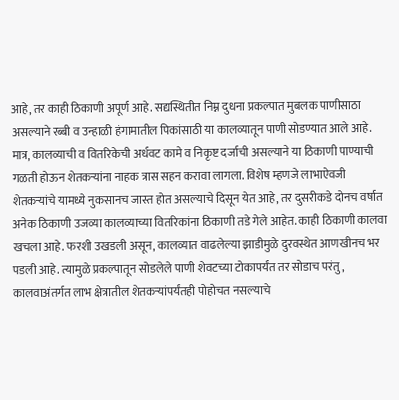आहे, तर काही ठिकाणी अपूर्ण आहे. सद्यस्थितीत निम्न दुधना प्रकल्पात मुबलक पाणीसाठा असल्याने रब्बी व उन्हाळी हंगामातील पिकांसाठी या कालव्यातून पाणी सोडण्यात आले आहे. मात्र, कालव्याची व वितरिकेची अर्धवट कामे व निकृष्ट दर्जाची असल्याने या ठिकाणी पाण्याची गळती होऊन शेतकऱ्यांना नाहक त्रास सहन करावा लागला. विशेष म्हणजे लाभाऐवजी शेतकऱ्यांचे यामध्ये नुकसानच जास्त होत असल्याचे दिसून येत आहे, तर दुसरीकडे दोनच वर्षात अनेक ठिकाणी उजव्या कालव्याच्या वितरिकांना ठिकाणी तडे गेले आहेत. काही ठिकाणी कालवा खचला आहे. फरशी उखडली असून, कालव्यात वाढलेल्या झाडीमुळे दुरवस्थेत आणखीनच भर पडली आहे. त्यामुळे प्रकल्पातून सोडलेले पाणी शेवटच्या टोकापर्यंत तर सोडाच परंतु, कालवाअंतर्गत लाभ क्षेत्रातील शेतकऱ्यांपर्यंतही पोहोचत नसल्याचे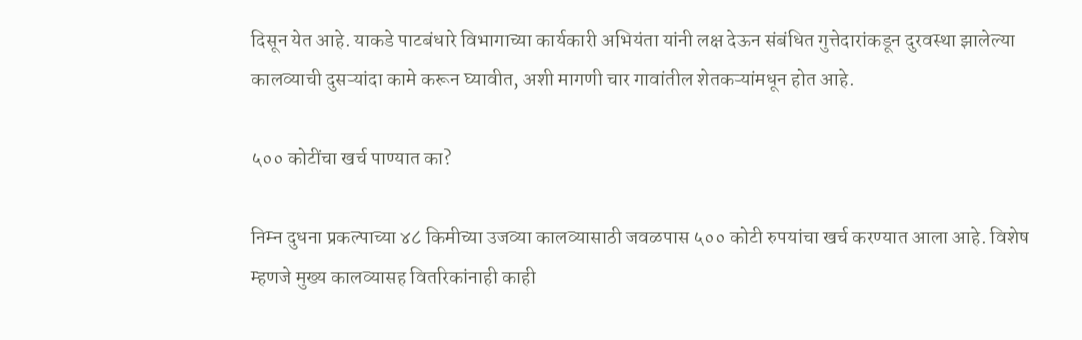दिसून येत आहे. याकडे पाटबंधारे विभागाच्या कार्यकारी अभियंता यांनी लक्ष देऊन संबंधित गुत्तेदारांकडून दुरवस्था झालेल्या कालव्याची दुसऱ्यांदा कामे करून घ्यावीत, अशी मागणी चार गावांतील शेतकऱ्यांमधून होत आहे.

५०० कोटींचा खर्च पाण्यात का?

निम्न दुधना प्रकल्पाच्या ४८ किमीच्या उजव्या कालव्यासाठी जवळपास ५०० कोटी रुपयांचा खर्च करण्यात आला आहे. विशेष म्हणजे मुख्य कालव्यासह वितरिकांनाही काही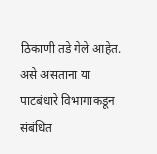ठिकाणी तडे गेले आहेत. असे असताना या पाटबंधारे विभागाकडून संबंधित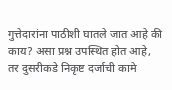गुत्तेदारांना पाठीशी घातले जात आहे की काय? असा प्रश्न उपस्थित होत आहे, तर दुसरीकडे निकृष्ट दर्जाची कामे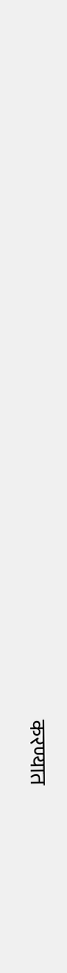करण्यात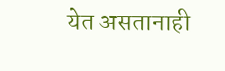येत असतानाही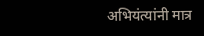अभियंत्यांनी मात्र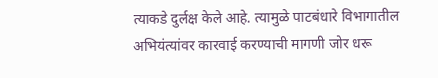त्याकडे दुर्लक्ष केले आहे. त्यामुळे पाटबंधारे विभागातील अभियंत्यांवर कारवाई करण्याची मागणी जोर धरू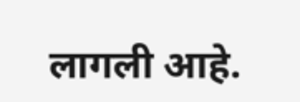लागली आहे.